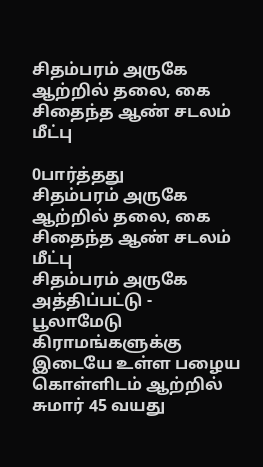சிதம்பரம் அருகே ஆற்றில் தலை, கை சிதைந்த ஆண் சடலம் மீட்பு

0பார்த்தது
சிதம்பரம் அருகே ஆற்றில் தலை, கை சிதைந்த ஆண் சடலம் மீட்பு
சிதம்பரம் அருகே அத்திப்பட்டு - பூலாமேடு கிராமங்களுக்கு இடையே உள்ள பழைய கொள்ளிடம் ஆற்றில் சுமார் 45 வயது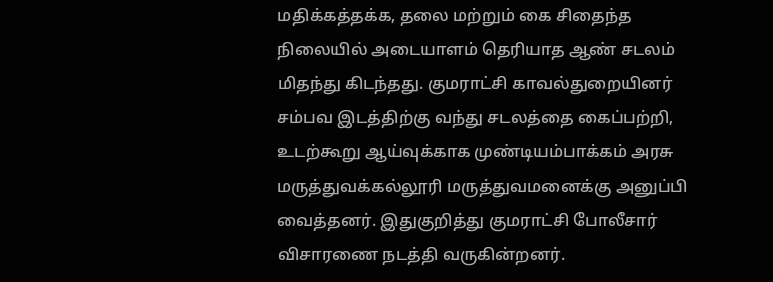மதிக்கத்தக்க, தலை மற்றும் கை சிதைந்த நிலையில் அடையாளம் தெரியாத ஆண் சடலம் மிதந்து கிடந்தது. குமராட்சி காவல்துறையினர் சம்பவ இடத்திற்கு வந்து சடலத்தை கைப்பற்றி, உடற்கூறு ஆய்வுக்காக முண்டியம்பாக்கம் அரசு மருத்துவக்கல்லூரி மருத்துவமனைக்கு அனுப்பி வைத்தனர். இதுகுறித்து குமராட்சி போலீசார் விசாரணை நடத்தி வருகின்றனர்.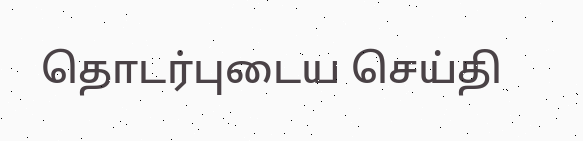தொடர்புடைய செய்தி